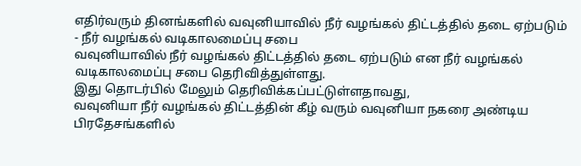எதிர்வரும் தினங்களில் வவுனியாவில் நீர் வழங்கல் திட்டத்தில் தடை ஏற்படும் - நீர் வழங்கல் வடிகாலமைப்பு சபை
வவுனியாவில் நீர் வழங்கல் திட்டத்தில் தடை ஏற்படும் என நீர் வழங்கல் வடிகாலமைப்பு சபை தெரிவித்துள்ளது.
இது தொடர்பில் மேலும் தெரிவிக்கப்பட்டுள்ளதாவது,
வவுனியா நீர் வழங்கல் திட்டத்தின் கீழ் வரும் வவுனியா நகரை அண்டிய பிரதேசங்களில்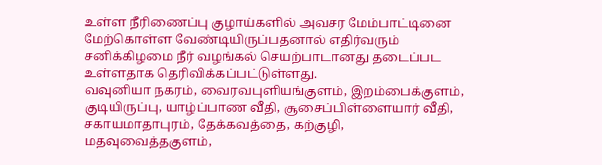உள்ள நீரிணைப்பு குழாய்களில் அவசர மேம்பாட்டினை மேற்கொள்ள வேண்டியிருப்பதனால் எதிர்வரும் சனிக்கிழமை நீர் வழங்கல் செயற்பாடானது தடைப்பட உள்ளதாக தெரிவிக்கப்பட்டுள்ளது.
வவுனியா நகரம், வைரவபுளியங்குளம், இறம்பைக்குளம், குடியிருப்பு, யாழ்ப்பாண வீதி, சூசைப்பிள்ளையார் வீதி, சகாயமாதாபுரம், தேக்கவத்தை, கற்குழி, மதவுவைத்தகுளம்,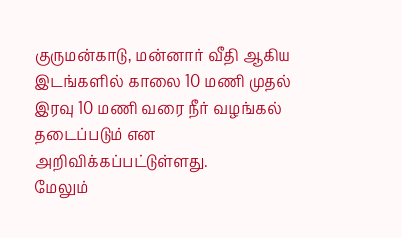குருமன்காடு, மன்னார் வீதி ஆகிய இடங்களில் காலை 10 மணி முதல் இரவு 10 மணி வரை நீர் வழங்கல் தடைப்படும் என அறிவிக்கப்பட்டுள்ளது.
மேலும்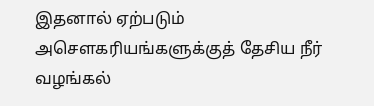இதனால் ஏற்படும் அசௌகரியங்களுக்குத் தேசிய நீர் வழங்கல்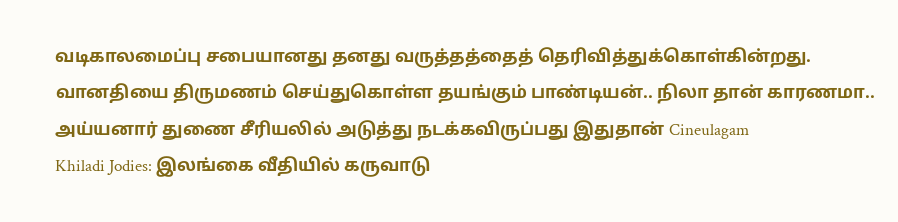வடிகாலமைப்பு சபையானது தனது வருத்தத்தைத் தெரிவித்துக்கொள்கின்றது.
வானதியை திருமணம் செய்துகொள்ள தயங்கும் பாண்டியன்.. நிலா தான் காரணமா.. அய்யனார் துணை சீரியலில் அடுத்து நடக்கவிருப்பது இதுதான் Cineulagam
Khiladi Jodies: இலங்கை வீதியில் கருவாடு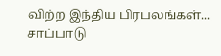விற்ற இந்திய பிரபலங்கள்... சாப்பாடு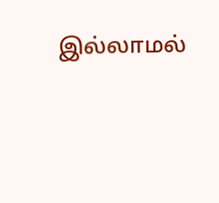இல்லாமல்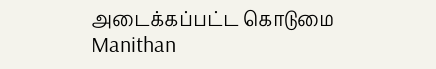அடைக்கப்பட்ட கொடுமை Manithan